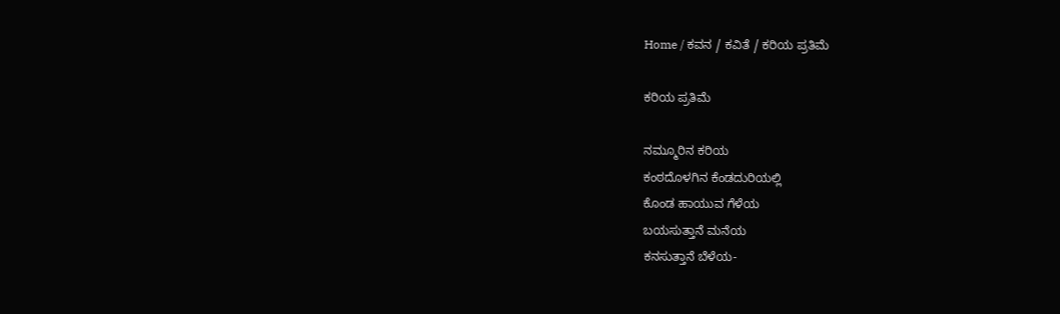Home / ಕವನ / ಕವಿತೆ / ಕರಿಯ ಪ್ರತಿಮೆ

ಕರಿಯ ಪ್ರತಿಮೆ

ನಮ್ಮೂರಿನ ಕರಿಯ
ಕಂಠದೊಳಗಿನ ಕೆಂಡದುರಿಯಲ್ಲಿ
ಕೊಂಡ ಹಾಯುವ ಗೆಳೆಯ
ಬಯಸುತ್ತಾನೆ ಮನೆಯ
ಕನಸುತ್ತಾನೆ ಬೆಳೆಯ-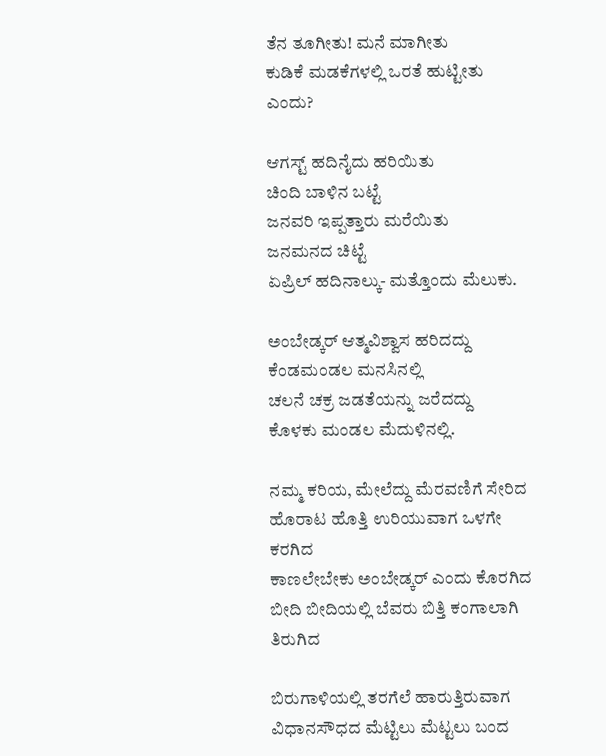ತೆನ ತೂಗೀತು! ಮನೆ ಮಾಗೀತು
ಕುಡಿಕೆ ಮಡಕೆಗಳಲ್ಲಿ ಒರತೆ ಹುಟ್ಟೀತು ಎಂದು?

ಆಗಸ್ಟ್ ಹದಿನೈದು ಹರಿಯಿತು
ಚಿಂದಿ ಬಾಳಿನ ಬಟ್ಟೆ
ಜನವರಿ ಇಪ್ಪತ್ತಾರು ಮರೆಯಿತು
ಜನಮನದ ಚಿಟ್ಟೆ
ಏಪ್ರಿಲ್ ಹದಿನಾಲ್ಕು- ಮತ್ತೊಂದು ಮೆಲುಕು.

ಅಂಬೇಡ್ಕರ್ ಆತ್ಮವಿಶ್ವಾಸ ಹರಿದದ್ದು
ಕೆಂಡಮಂಡಲ ಮನಸಿನಲ್ಲಿ
ಚಲನೆ ಚಕ್ರ ಜಡತೆಯನ್ನು ಜರೆದದ್ದು
ಕೊಳಕು ಮಂಡಲ ಮೆದುಳಿನಲ್ಲಿ.

ನಮ್ಮ ಕರಿಯ, ಮೇಲೆದ್ದು ಮೆರವಣಿಗೆ ಸೇರಿದ
ಹೊರಾಟ ಹೊತ್ತಿ ಉರಿಯುವಾಗ ಒಳಗೇ ಕರಗಿದ
ಕಾಣಲೇಬೇಕು ಅಂಬೇಡ್ಕರ್ ಎಂದು ಕೊರಗಿದ
ಬೀದಿ ಬೀದಿಯಲ್ಲಿ ಬೆವರು ಬಿತ್ತಿ ಕಂಗಾಲಾಗಿ ತಿರುಗಿದ

ಬಿರುಗಾಳಿಯಲ್ಲಿ ತರಗೆಲೆ ಹಾರುತ್ತಿರುವಾಗ
ವಿಧಾನಸೌಧದ ಮೆಟ್ಟಿಲು ಮೆಟ್ಟಲು ಬಂದ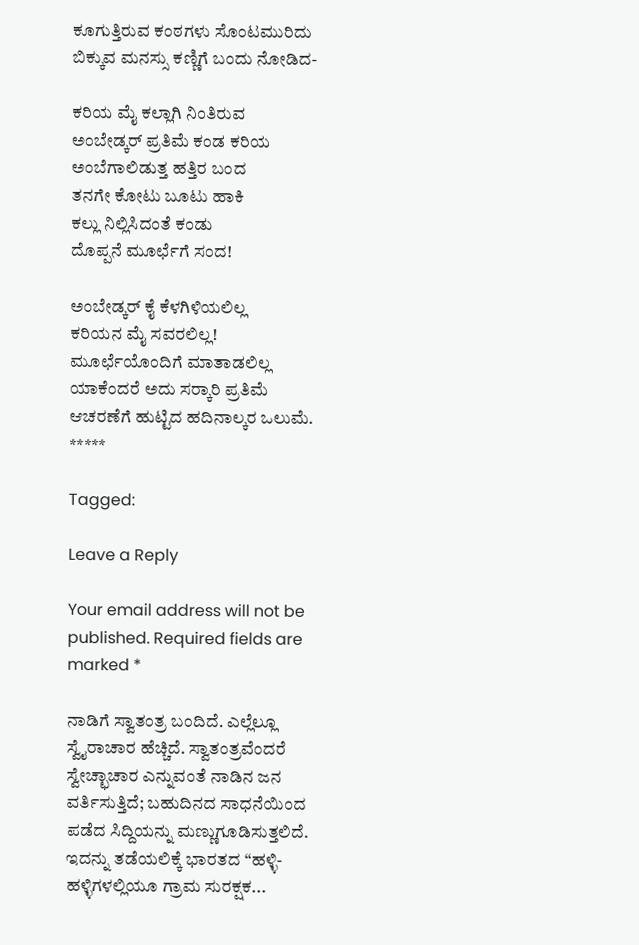ಕೂಗುತ್ತಿರುವ ಕಂಠಗಳು ಸೊಂಟಮುರಿದು
ಬಿಕ್ಕುವ ಮನಸ್ಸು ಕಣ್ಣಿಗೆ ಬಂದು ನೋಡಿದ-

ಕರಿಯ ಮೈ ಕಲ್ಲಾಗಿ ನಿಂತಿರುವ
ಅಂಬೇಡ್ಕರ್ ಪ್ರತಿಮೆ ಕಂಡ ಕರಿಯ
ಅಂಬೆಗಾಲಿಡುತ್ತ ಹತ್ತಿರ ಬಂದ
ತನಗೇ ಕೋಟು ಬೂಟು ಹಾಕಿ
ಕಲ್ಲು ನಿಲ್ಲಿಸಿದಂತೆ ಕಂಡು
ದೊಪ್ಪನೆ ಮೂರ್ಛೆಗೆ ಸಂದ!

ಅಂಬೇಡ್ಕರ್ ಕೈ ಕೆಳಗಿಳಿಯಲಿಲ್ಲ
ಕರಿಯನ ಮೈ ಸವರಲಿಲ್ಲ!
ಮೂರ್ಛೆಯೊಂದಿಗೆ ಮಾತಾಡಲಿಲ್ಲ
ಯಾಕೆಂದರೆ ಅದು ಸರ್‍ಕಾರಿ ಪ್ರತಿಮೆ
ಆಚರಣೆಗೆ ಹುಟ್ಟಿದ ಹದಿನಾಲ್ಕರ ಒಲುಮೆ.
*****

Tagged:

Leave a Reply

Your email address will not be published. Required fields are marked *

ನಾಡಿಗೆ ಸ್ವಾತಂತ್ರ ಬಂದಿದೆ. ಎಲ್ಲೆಲ್ಲೂ ಸ್ವೈರಾಚಾರ ಹೆಚ್ಚಿದೆ. ಸ್ವಾತಂತ್ರವೆಂದರೆ ಸ್ವೇಚ್ಛಾಚಾರ ಎನ್ನುವಂತೆ ನಾಡಿನ ಜನ ವರ್ತಿಸುತ್ತಿದೆ; ಬಹುದಿನದ ಸಾಧನೆಯಿಂದ ಪಡೆದ ಸಿದ್ದಿಯನ್ನು ಮಣ್ಣುಗೂಡಿಸುತ್ತಲಿದೆ. ಇದನ್ನು ತಡೆಯಲಿಕ್ಕೆ ಭಾರತದ “ಹಳ್ಳಿ-ಹಳ್ಳಿಗಳಲ್ಲಿಯೂ ಗ್ರಾಮ ಸುರಕ್ಷಕ...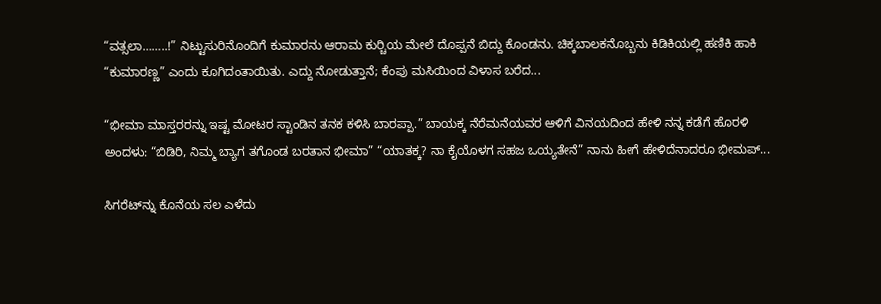“ವತ್ಸಲಾ……..!” ನಿಟ್ಟುಸುರಿನೊಂದಿಗೆ ಕುಮಾರನು ಆರಾಮ ಕುರ್‍ಚಿಯ ಮೇಲೆ ದೊಪ್ಪನೆ ಬಿದ್ದು ಕೊಂಡನು. ಚಿಕ್ಕಬಾಲಕನೊಬ್ಬನು ಕಿಡಿಕಿಯಲ್ಲಿ ಹಣಿಕಿ ಹಾಕಿ “ಕುಮಾರಣ್ಣ” ಎಂದು ಕೂಗಿದಂತಾಯಿತು. ಎದ್ದು ನೋಡುತ್ತಾನೆ; ಕೆಂಪು ಮಸಿಯಿಂದ ವಿಳಾಸ ಬರೆದ...

“ಭೀಮಾ ಮಾಸ್ತರರನ್ನು ಇಷ್ಟ ಮೋಟರ ಸ್ಟಾಂಡಿನ ತನಕ ಕಳಿಸಿ ಬಾರಪ್ಪಾ.” ಬಾಯಕ್ಕ ನೆರೆಮನೆಯವರ ಆಳಿಗೆ ವಿನಯದಿಂದ ಹೇಳಿ ನನ್ನ ಕಡೆಗೆ ಹೊರಳಿ ಅಂದಳು: “ಬಿಡಿರಿ, ನಿಮ್ಮ ಬ್ಯಾಗ ತಗೊಂಡ ಬರತಾನ ಭೀಮಾ” “ಯಾತಕ್ಕ? ನಾ ಕೈಯೊಳಗ ಸಹಜ ಒಯ್ಯತೇನೆ” ನಾನು ಹೀಗೆ ಹೇಳಿದೆನಾದರೂ ಭೀಮಪ್...

ಸಿಗರೆಟ್‌ನ್ನು ಕೊನೆಯ ಸಲ ಎಳೆದು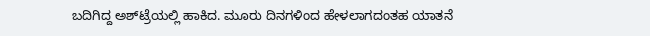ಬದಿಗಿದ್ದ ಅಶ್‌ಟ್ರೆಯಲ್ಲಿ ಹಾಕಿದ. ಮೂರು ದಿನಗಳಿಂದ ಹೇಳಲಾಗದಂತಹ ಯಾತನೆ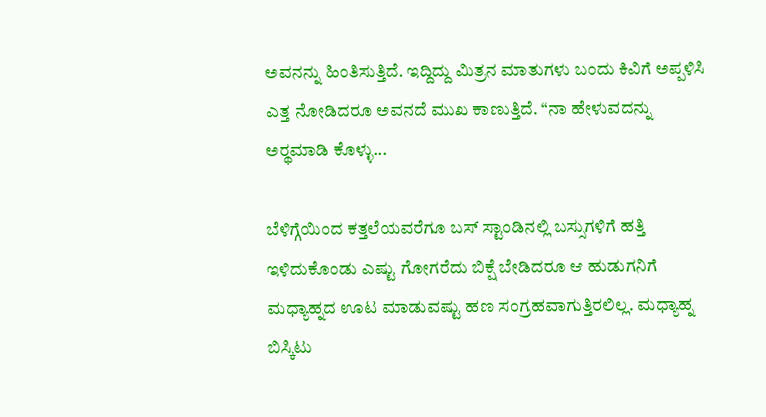ಅವನನ್ನು ಹಿಂತಿಸುತ್ತಿದೆ. ಇದ್ದಿದ್ದು ಮಿತ್ರನ ಮಾತುಗಳು ಬಂದು ಕಿವಿಗೆ ಅಪ್ಪಳಿಸಿ ಎತ್ತ ನೋಡಿದರೂ ಅವನದೆ ಮುಖ ಕಾಣುತ್ತಿದೆ. “ನಾ ಹೇಳುವದನ್ನು ಅರ್‍ಥಮಾಡಿ ಕೊಳ್ಳು...

ಬೆಳಿಗ್ಗೆಯಿಂದ ಕತ್ತಲೆಯವರೆಗೂ ಬಸ್ ಸ್ಟಾಂಡಿನಲ್ಲಿ ಬಸ್ಸುಗಳಿಗೆ ಹತ್ತಿ ಇಳಿದುಕೊಂಡು ಎಷ್ಟು ಗೋಗರೆದು ಬಿಕ್ಷೆ ಬೇಡಿದರೂ ಆ ಹುಡುಗನಿಗೆ ಮಧ್ಯಾಹ್ನದ ಊಟ ಮಾಡುವಷ್ಟು ಹಣ ಸಂಗ್ರಹವಾಗುತ್ತಿರಲಿಲ್ಲ. ಮಧ್ಯಾಹ್ನ ಬಿಸ್ಕಿಟು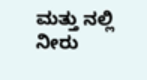ಮತ್ತು ನಲ್ಲಿ ನೀರು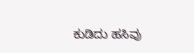ಕುಡಿದು ಹಸಿವು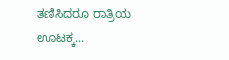ತಣಿಸಿದರೂ ರಾತ್ರಿಯ ಊಟಕ್ಕ...